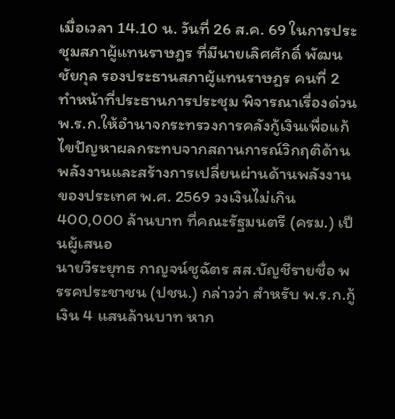เมื่อเวลา 14.10 น. วันที่ 26 ส.ค. 69 ในการประชุมสภาผู้แทนราษฎร ที่มีนายเลิศศักดิ์ พัฒนชัยกุล รองประธานสภาผู้แทนราษฎร คนที่ 2 ทำหน้าที่ประธานการประชุม พิจารณาเรื่องด่วน พ.ร.ก.ให้อำนาจกระทรวงการคลังกู้เงินเพื่อแก้ไขปัญหาผลกระทบจากสถานการณ์วิกฤติด้านพลังงานและสร้างการเปลี่ยนผ่านด้านพลังงานของประเทศ พ.ศ. 2569 วงเงินไม่เกิน 400,000 ล้านบาท ที่คณะรัฐมนตรี (ครม.) เป็นผู้เสนอ
นายวีระยุทธ กาญจน์ชูฉัตร สส.บัญชีรายชื่อ พรรคประชาชน (ปชน.) กล่าวว่า สำหรับ พ.ร.ก.กู้เงิน 4 แสนล้านบาท หาก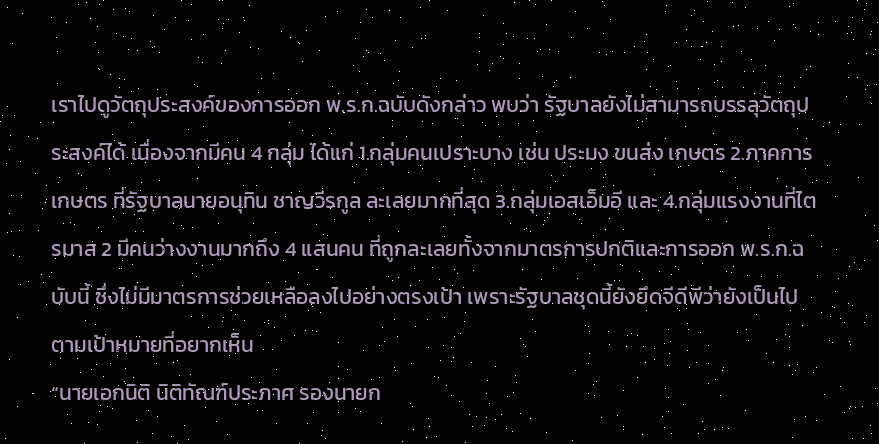เราไปดูวัตถุประสงค์ของการออก พ.ร.ก.ฉบับดังกล่าว พบว่า รัฐบาลยังไม่สามารถบรรลุวัตถุประสงค์ได้ เนื่องจากมีคน 4 กลุ่ม ได้แก่ 1.กลุ่มคนเปราะบาง เช่น ประมง ขนส่ง เกษตร 2.ภาคการเกษตร ที่รัฐบาลนายอนุทิน ชาญวีรกูล ละเลยมากที่สุด 3.กลุ่มเอสเอ็มอี และ 4.กลุ่มแรงงานที่ไตรมาส 2 มีคนว่างงานมากถึง 4 แสนคน ที่ถูกละเลยทั้งจากมาตรการปกติและการออก พ.ร.ก.ฉบับนี้ ซึ่งไม่มีมาตรการช่วยเหลือลงไปอย่างตรงเป้า เพราะรัฐบาลชุดนี้ยังยึดจีดีพีว่ายังเป็นไปตามเป้าหมายที่อยากเห็น
“นายเอกนิติ นิติทัณฑ์ประภาศ รองนายก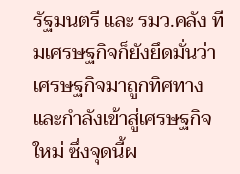รัฐมนตรี และ รมว.คลัง ทีมเศรษฐกิจก็ยังยึดมั่นว่าเศรษฐกิจมาถูกทิศทางและกำลังเข้าสู่เศรษฐกิจใหม่ ซึ่งจุดนี้ผ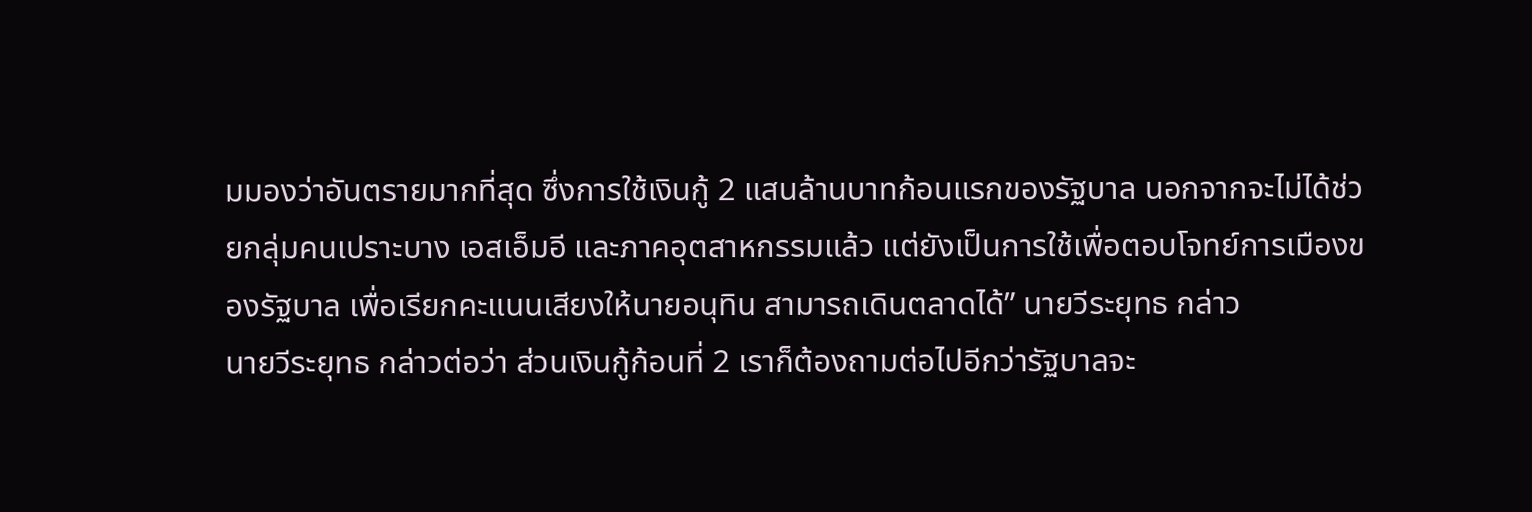มมองว่าอันตรายมากที่สุด ซึ่งการใช้เงินกู้ 2 แสนล้านบาทก้อนแรกของรัฐบาล นอกจากจะไม่ได้ช่วยกลุ่มคนเปราะบาง เอสเอ็มอี และภาคอุตสาหกรรมแล้ว แต่ยังเป็นการใช้เพื่อตอบโจทย์การเมืองของรัฐบาล เพื่อเรียกคะแนนเสียงให้นายอนุทิน สามารถเดินตลาดได้” นายวีระยุทธ กล่าว
นายวีระยุทธ กล่าวต่อว่า ส่วนเงินกู้ก้อนที่ 2 เราก็ต้องถามต่อไปอีกว่ารัฐบาลจะ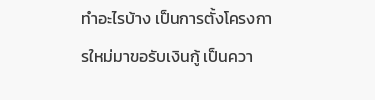ทำอะไรบ้าง เป็นการตั้งโครงการใหม่มาขอรับเงินกู้ เป็นควา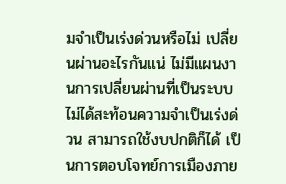มจำเป็นเร่งด่วนหรือไม่ เปลี่ยนผ่านอะไรกันแน่ ไม่มีแผนงานการเปลี่ยนผ่านที่เป็นระบบ ไม่ได้สะท้อนความจำเป็นเร่งด่วน สามารถใช้งบปกติก็ได้ เป็นการตอบโจทย์การเมืองภาย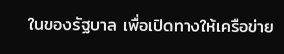ในของรัฐบาล เพื่อเปิดทางให้เครือข่าย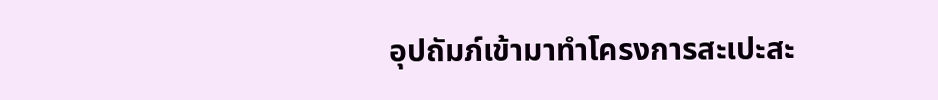อุปถัมภ์เข้ามาทำโครงการสะเปะสะ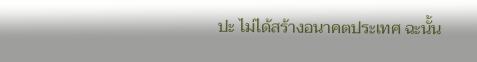ปะ ไม่ได้สร้างอนาคตประเทศ ฉะนั้น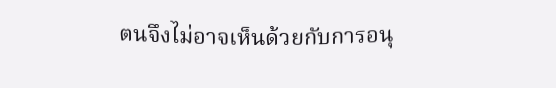ตนจึงไม่อาจเห็นด้วยกับการอนุ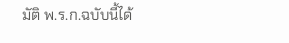มัติ พ.ร.ก.ฉบับนี้ได้